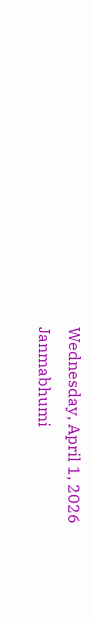Wednesday, April 1, 2026
Janmabhumi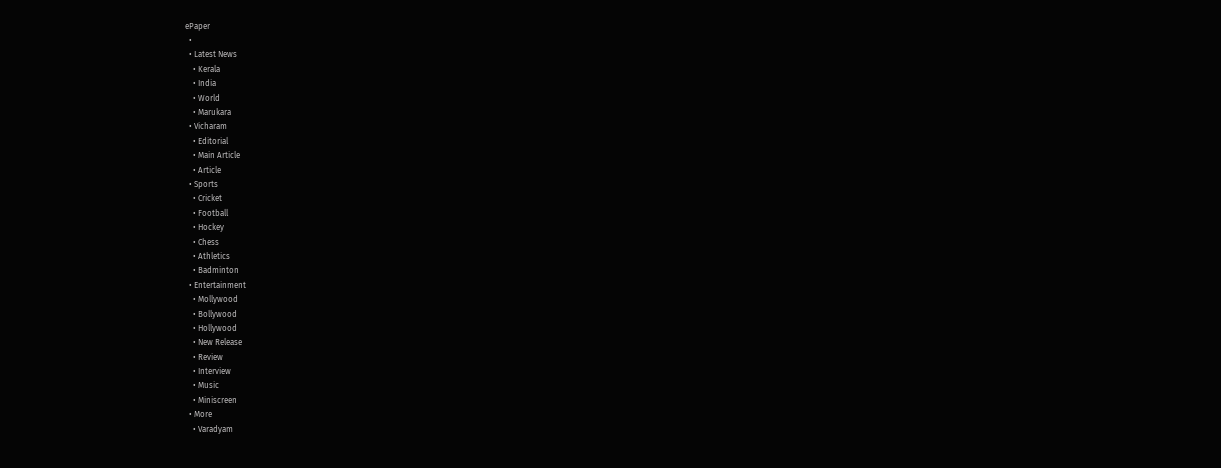ePaper
  •
  • Latest News
    • Kerala
    • India
    • World
    • Marukara
  • Vicharam
    • Editorial
    • Main Article
    • Article
  • Sports
    • Cricket
    • Football
    • Hockey
    • Chess
    • Athletics
    • Badminton
  • Entertainment
    • Mollywood
    • Bollywood
    • Hollywood
    • New Release
    • Review
    • Interview
    • Music
    • Miniscreen
  • More
    • Varadyam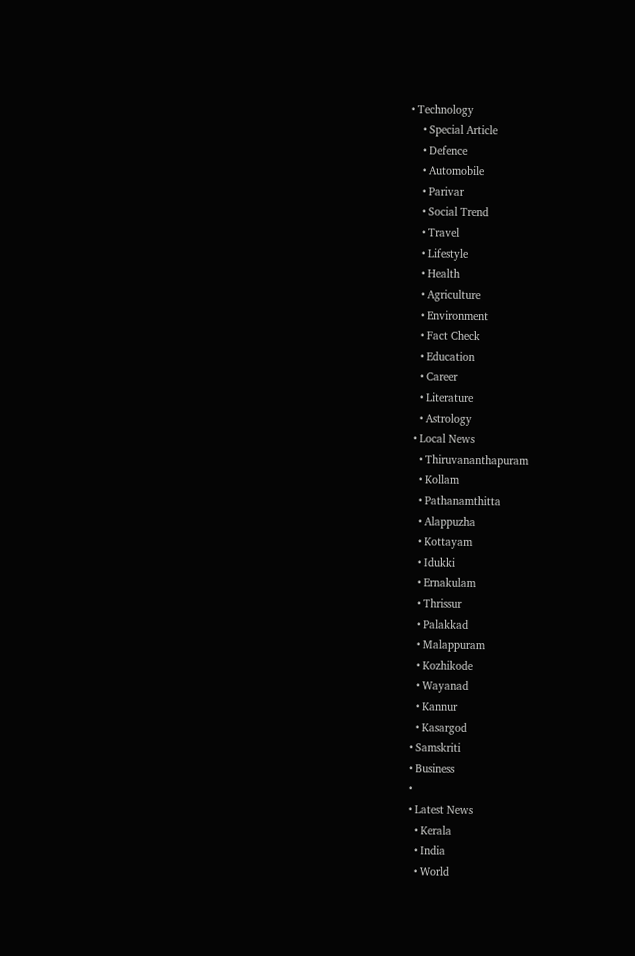• Technology
    • Special Article
    • Defence
    • Automobile
    • Parivar
    • Social Trend
    • Travel
    • Lifestyle
    • Health
    • Agriculture
    • Environment
    • Fact Check
    • Education
    • Career
    • Literature
    • Astrology
  • Local News
    • Thiruvananthapuram
    • Kollam
    • Pathanamthitta
    • Alappuzha
    • Kottayam
    • Idukki
    • Ernakulam
    • Thrissur
    • Palakkad
    • Malappuram
    • Kozhikode
    • Wayanad
    • Kannur
    • Kasargod
  • Samskriti
  • Business
  •
  • Latest News
    • Kerala
    • India
    • World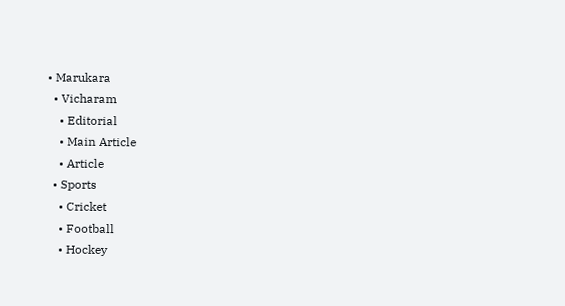• Marukara
  • Vicharam
    • Editorial
    • Main Article
    • Article
  • Sports
    • Cricket
    • Football
    • Hockey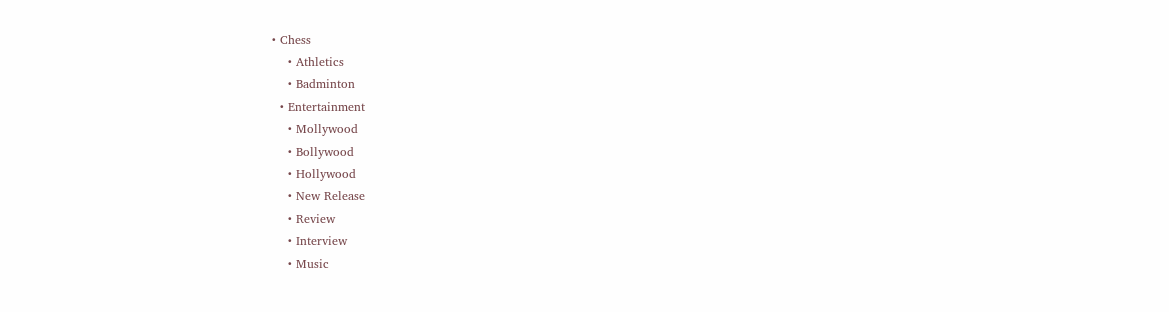• Chess
    • Athletics
    • Badminton
  • Entertainment
    • Mollywood
    • Bollywood
    • Hollywood
    • New Release
    • Review
    • Interview
    • Music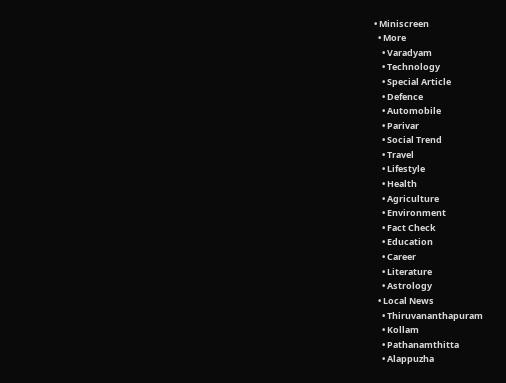• Miniscreen
  • More
    • Varadyam
    • Technology
    • Special Article
    • Defence
    • Automobile
    • Parivar
    • Social Trend
    • Travel
    • Lifestyle
    • Health
    • Agriculture
    • Environment
    • Fact Check
    • Education
    • Career
    • Literature
    • Astrology
  • Local News
    • Thiruvananthapuram
    • Kollam
    • Pathanamthitta
    • Alappuzha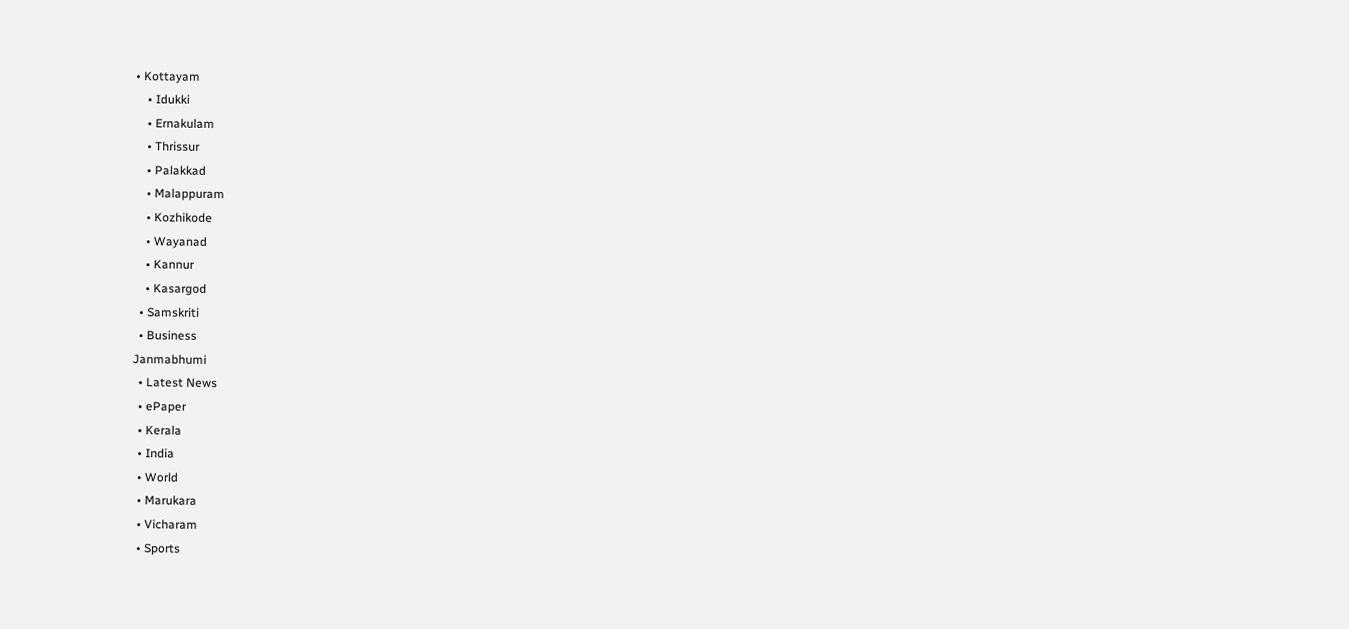• Kottayam
    • Idukki
    • Ernakulam
    • Thrissur
    • Palakkad
    • Malappuram
    • Kozhikode
    • Wayanad
    • Kannur
    • Kasargod
  • Samskriti
  • Business
Janmabhumi
  • Latest News
  • ePaper
  • Kerala
  • India
  • World
  • Marukara
  • Vicharam
  • Sports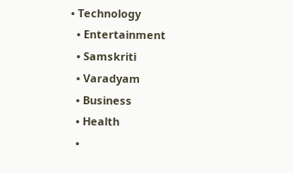• Technology
  • Entertainment
  • Samskriti
  • Varadyam
  • Business
  • Health
  •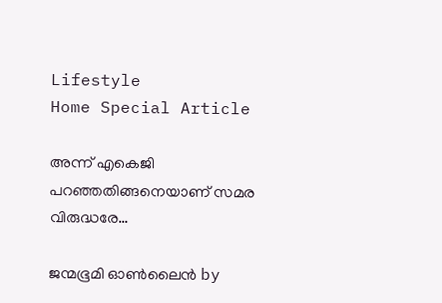Lifestyle
Home Special Article

അന്ന് എകെജി പറഞ്ഞതിങ്ങനെയാണ് സമര വിരുദ്ധരേ…

ജന്മഭൂമി ഓണ്‍ലൈന്‍ by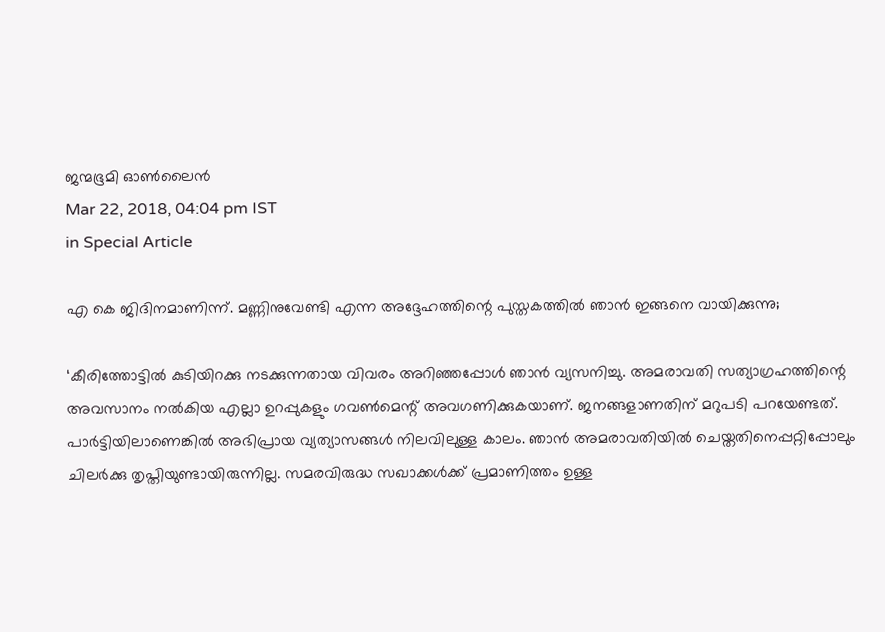ജന്മഭൂമി ഓണ്‍ലൈന്‍
Mar 22, 2018, 04:04 pm IST
in Special Article

എ കെ ജിദിനമാണിന്ന്. മണ്ണിനുവേണ്ടി എന്ന അദ്ദേഹത്തിന്റെ പുസ്തകത്തില്‍ ഞാന്‍ ഇങ്ങനെ വായിക്കുന്നു;

‘കീരിത്തോട്ടില്‍ കുടിയിറക്കു നടക്കുന്നതായ വിവരം അറിഞ്ഞപ്പോള്‍ ഞാന്‍ വ്യസനിച്ചു. അമരാവതി സത്യാഗ്രഹത്തിന്റെ അവസാനം നല്‍കിയ എല്ലാ ഉറപ്പുകളും ഗവണ്‍മെന്റ് അവഗണിക്കുകയാണ്. ജനങ്ങളാണതിന് മറുപടി പറയേണ്ടത്. പാര്‍ട്ടിയിലാണെങ്കില്‍ അഭിപ്രായ വ്യത്യാസങ്ങള്‍ നിലവിലുള്ള കാലം. ഞാന്‍ അമരാവതിയില്‍ ചെയ്തതിനെപ്പറ്റിപ്പോലും ചിലര്‍ക്കു തൃപ്തിയുണ്ടായിരുന്നില്ല. സമരവിരുദ്ധ സഖാക്കള്‍ക്ക് പ്രമാണിത്തം ഉള്ള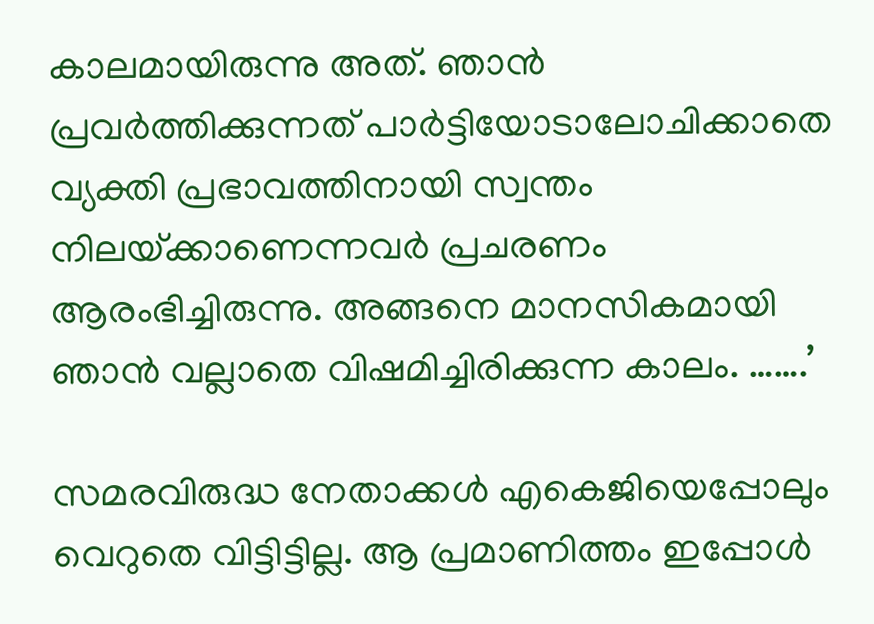കാലമായിരുന്നു അത്. ഞാന്‍ പ്രവര്‍ത്തിക്കുന്നത് പാര്‍ട്ടിയോടാലോചിക്കാതെ വ്യക്തി പ്രഭാവത്തിനായി സ്വന്തം നിലയ്‌ക്കാണെന്നവര്‍ പ്രചരണം ആരംഭിച്ചിരുന്നു. അങ്ങനെ മാനസികമായി ഞാന്‍ വല്ലാതെ വിഷമിച്ചിരിക്കുന്ന കാലം. …….’

സമരവിരുദ്ധ നേതാക്കള്‍ എകെജിയെപ്പോലും വെറുതെ വിട്ടിട്ടില്ല. ആ പ്രമാണിത്തം ഇപ്പോള്‍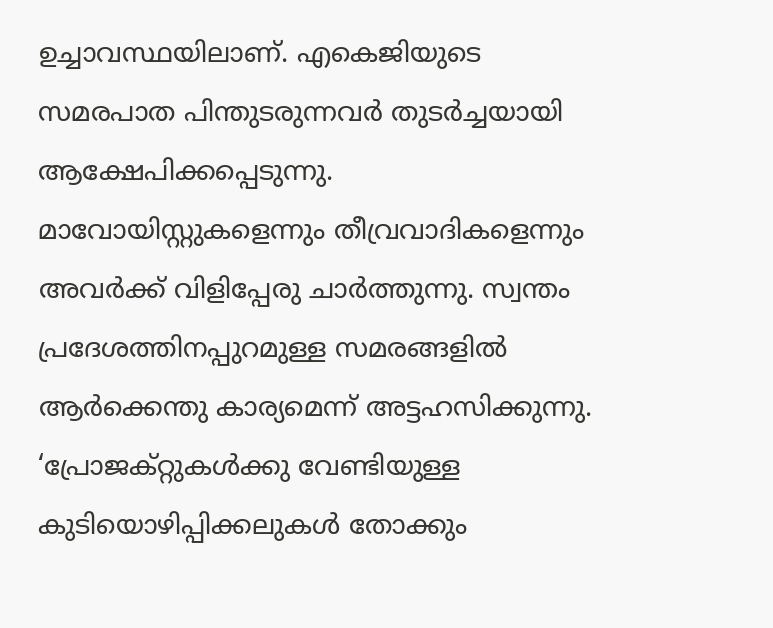ഉച്ചാവസ്ഥയിലാണ്. എകെജിയുടെ സമരപാത പിന്തുടരുന്നവര്‍ തുടര്‍ച്ചയായി ആക്ഷേപിക്കപ്പെടുന്നു. മാവോയിസ്റ്റുകളെന്നും തീവ്രവാദികളെന്നും അവര്‍ക്ക് വിളിപ്പേരു ചാര്‍ത്തുന്നു. സ്വന്തം പ്രദേശത്തിനപ്പുറമുള്ള സമരങ്ങളില്‍ ആര്‍ക്കെന്തു കാര്യമെന്ന് അട്ടഹസിക്കുന്നു. ‘പ്രോജക്റ്റുകള്‍ക്കു വേണ്ടിയുള്ള കുടിയൊഴിപ്പിക്കലുകള്‍ തോക്കും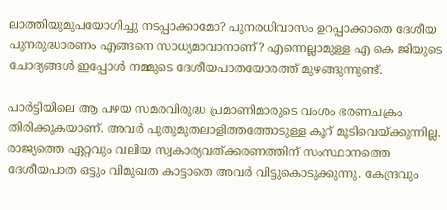ലാത്തിയുമുപയോഗിച്ചു നടപ്പാക്കാമോ? പുനരധിവാസം ഉറപ്പാക്കാതെ ദേശീയ പുനരുദ്ധാരണം എങ്ങനെ സാധ്യമാവാനാണ്? എന്നെല്ലാമുള്ള എ കെ ജിയുടെ ചോദ്യങ്ങള്‍ ഇപ്പോള്‍ നമ്മുടെ ദേശീയപാതയോരത്ത് മുഴങ്ങുന്നുണ്ട്.

പാര്‍ട്ടിയിലെ ആ പഴയ സമരവിരുദ്ധ പ്രമാണിമാരുടെ വംശം ഭരണചക്രം തിരിക്കുകയാണ്. അവര്‍ പുതുമുതലാളിത്തത്തോടുള്ള കൂറ് മൂടിവെയ്‌ക്കുന്നില്ല. രാജ്യത്തെ ഏറ്റവും വലിയ സ്വകാര്യവത്ക്കരണത്തിന് സംസ്ഥാനത്തെ ദേശീയപാത ഒട്ടും വിമുഖത കാട്ടാതെ അവര്‍ വിട്ടുകൊടുക്കുന്നു. കേന്ദ്രവും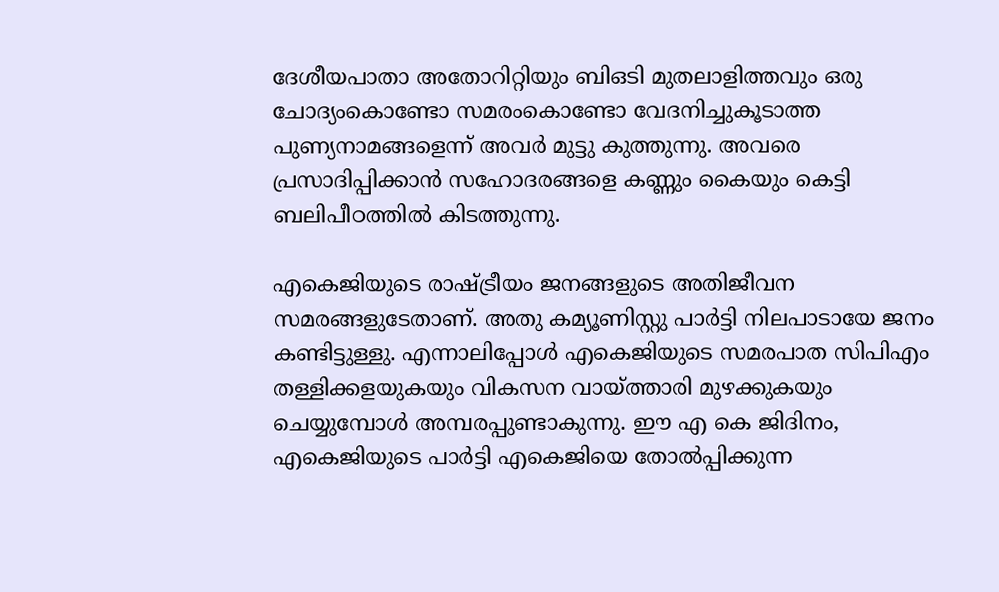ദേശീയപാതാ അതോറിറ്റിയും ബിഒടി മുതലാളിത്തവും ഒരു ചോദ്യംകൊണ്ടോ സമരംകൊണ്ടോ വേദനിച്ചുകൂടാത്ത പുണ്യനാമങ്ങളെന്ന് അവര്‍ മുട്ടു കുത്തുന്നു. അവരെ പ്രസാദിപ്പിക്കാന്‍ സഹോദരങ്ങളെ കണ്ണും കൈയും കെട്ടി ബലിപീഠത്തില്‍ കിടത്തുന്നു.

എകെജിയുടെ രാഷ്‌ട്രീയം ജനങ്ങളുടെ അതിജീവന സമരങ്ങളുടേതാണ്. അതു കമ്യൂണിസ്റ്റു പാര്‍ട്ടി നിലപാടായേ ജനം കണ്ടിട്ടുള്ളു. എന്നാലിപ്പോള്‍ എകെജിയുടെ സമരപാത സിപിഎം തള്ളിക്കളയുകയും വികസന വായ്‌ത്താരി മുഴക്കുകയും ചെയ്യുമ്പോള്‍ അമ്പരപ്പുണ്ടാകുന്നു. ഈ എ കെ ജിദിനം, എകെജിയുടെ പാര്‍ട്ടി എകെജിയെ തോല്‍പ്പിക്കുന്ന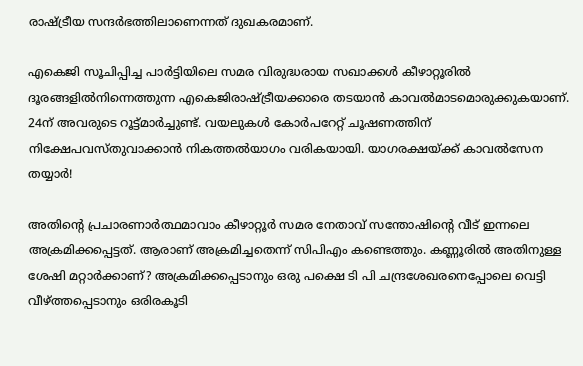രാഷ്‌ട്രീയ സന്ദര്‍ഭത്തിലാണെന്നത് ദുഖകരമാണ്.

എകെജി സൂചിപ്പിച്ച പാര്‍ട്ടിയിലെ സമര വിരുദ്ധരായ സഖാക്കള്‍ കീഴാറ്റൂരില്‍ ദൂരങ്ങളില്‍നിന്നെത്തുന്ന എകെജിരാഷ്‌ട്രീയക്കാരെ തടയാന്‍ കാവല്‍മാടമൊരുക്കുകയാണ്. 24ന് അവരുടെ റൂട്ട്മാര്‍ച്ചുണ്ട്. വയലുകള്‍ കോര്‍പറേറ്റ് ചൂഷണത്തിന് നിക്ഷേപവസ്തുവാക്കാന്‍ നികത്തല്‍യാഗം വരികയായി. യാഗരക്ഷയ്‌ക്ക് കാവല്‍സേന തയ്യാര്‍!

അതിന്റെ പ്രചാരണാര്‍ത്ഥമാവാം കീഴാറ്റൂര്‍ സമര നേതാവ് സന്തോഷിന്റെ വീട് ഇന്നലെ അക്രമിക്കപ്പെട്ടത്. ആരാണ് അക്രമിച്ചതെന്ന് സിപിഎം കണ്ടെത്തും. കണ്ണൂരില്‍ അതിനുള്ള ശേഷി മറ്റാര്‍ക്കാണ്? അക്രമിക്കപ്പെടാനും ഒരു പക്ഷെ ടി പി ചന്ദ്രശേഖരനെപ്പോലെ വെട്ടി വീഴ്‌ത്തപ്പെടാനും ഒരിരകൂടി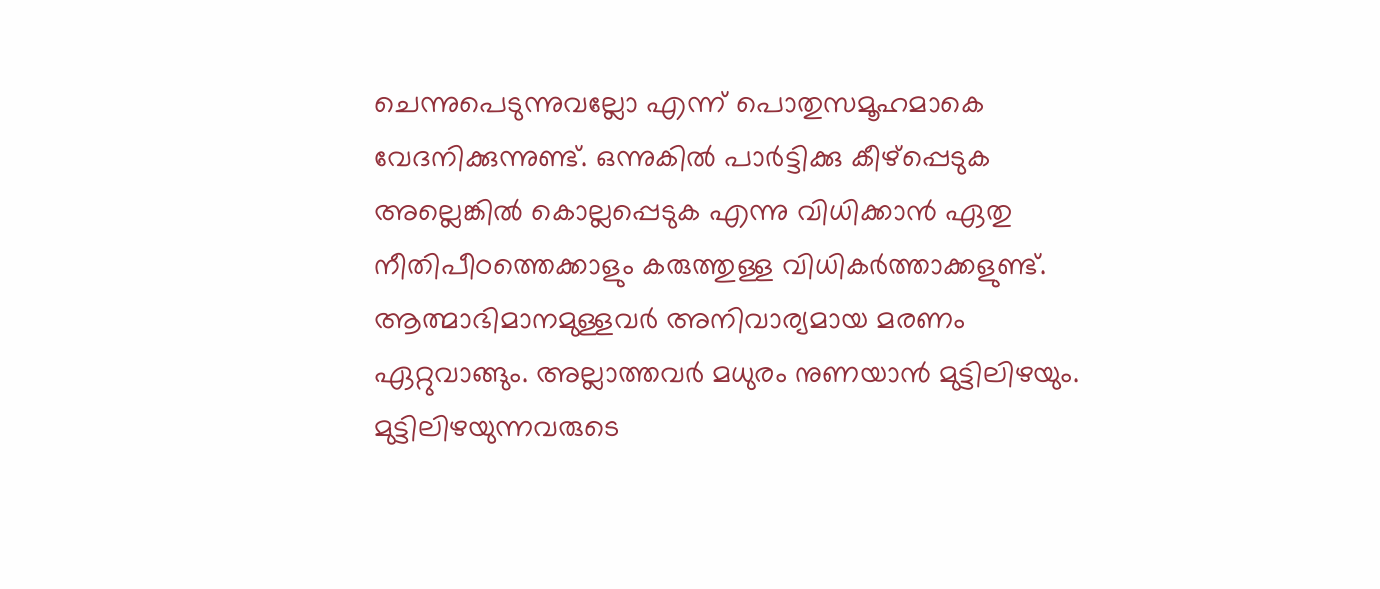ചെന്നുപെടുന്നുവല്ലോ എന്ന് പൊതുസമൂഹമാകെ വേദനിക്കുന്നുണ്ട്. ഒന്നുകില്‍ പാര്‍ട്ടിക്കു കീഴ്‌പ്പെടുക അല്ലെങ്കില്‍ കൊല്ലപ്പെടുക എന്നു വിധിക്കാന്‍ ഏതു നീതിപീഠത്തെക്കാളും കരുത്തുള്ള വിധികര്‍ത്താക്കളുണ്ട്. ആത്മാഭിമാനമുള്ളവര്‍ അനിവാര്യമായ മരണം ഏറ്റുവാങ്ങും. അല്ലാത്തവര്‍ മധുരം നുണയാന്‍ മുട്ടിലിഴയും. മുട്ടിലിഴയുന്നവരുടെ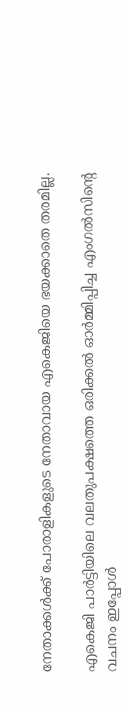നേതാക്കള്‍ക്ക് പോരാളികളുടെ നേതാവായ എകെജിയെ ഭയക്കാതെ തരമില്ല.

എകെജി പാര്‍ട്ടിയിലെ വലതുപക്ഷത്തെ ഒരിക്കല്‍ ഓര്‍മ്മിപ്പിച്ച എംഗല്‍സിന്റെ വചനം ഇപ്പോള്‍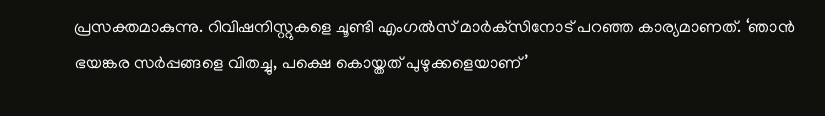പ്രസക്തമാകുന്നു. റിവിഷനിസ്റ്റുകളെ ചൂണ്ടി എംഗല്‍സ് മാര്‍ക്‌സിനോട് പറഞ്ഞ കാര്യമാണത്. ‘ഞാന്‍ ഭയങ്കര സര്‍പ്പങ്ങളെ വിതച്ചു, പക്ഷെ കൊയ്തത് പുഴുക്കളെയാണ്’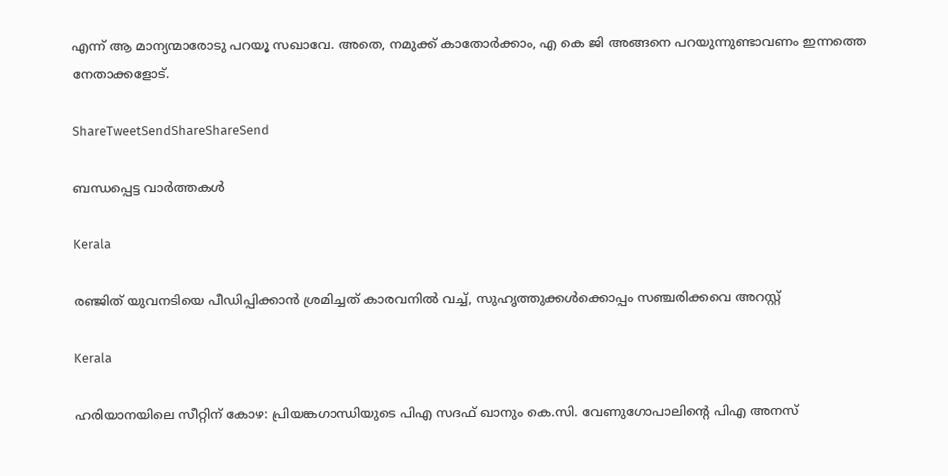എന്ന് ആ മാന്യന്മാരോടു പറയൂ സഖാവേ. അതെ, നമുക്ക് കാതോര്‍ക്കാം, എ കെ ജി അങ്ങനെ പറയുന്നുണ്ടാവണം ഇന്നത്തെ നേതാക്കളോട്.

ShareTweetSendShareShareSend

ബന്ധപ്പെട്ട വാര്‍ത്തകള്‍

Kerala

രഞ്ജിത് യുവനടിയെ പീഡിപ്പിക്കാന്‍ ശ്രമിച്ചത് കാരവനില്‍ വച്ച്, സുഹൃത്തുക്കള്‍ക്കൊപ്പം സഞ്ചരിക്കവെ അറസ്റ്റ്

Kerala

ഹരിയാനയിലെ സീറ്റിന് കോഴ: പ്രിയങ്കഗാന്ധിയുടെ പിഎ സദഫ് ഖാനും കെ.സി. വേണുഗോപാലിന്റെ പിഎ അനസ്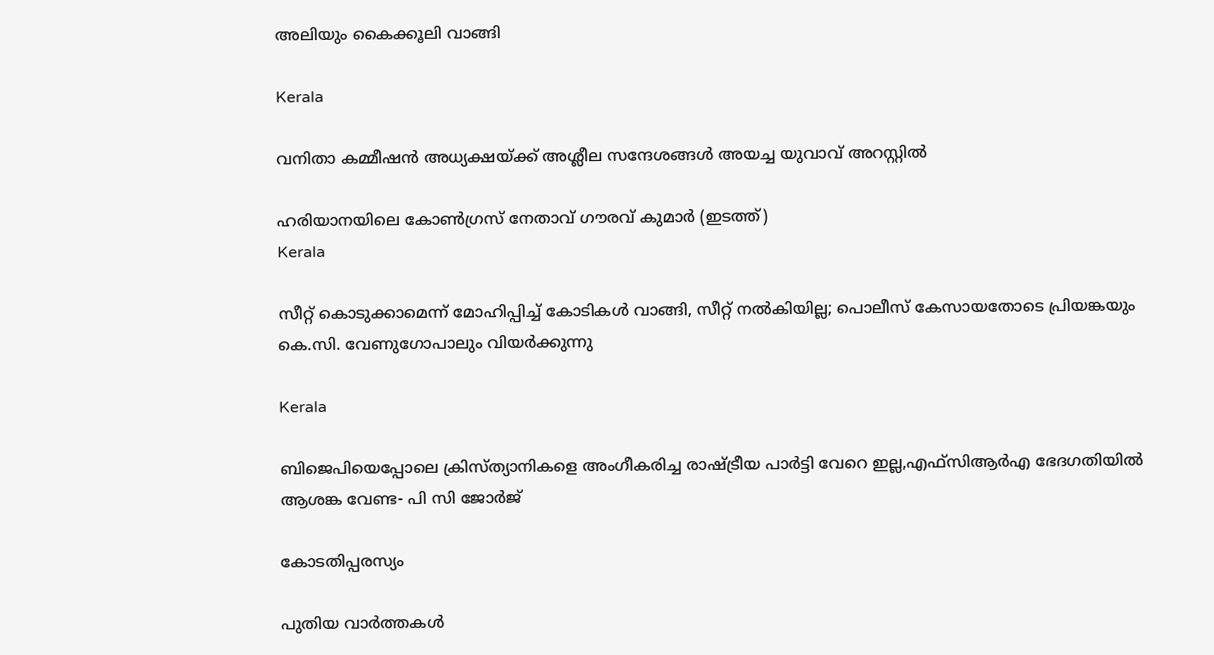അലിയും കൈക്കൂലി വാങ്ങി

Kerala

വനിതാ കമ്മീഷന്‍ അധ്യക്ഷയ്‌ക്ക് അശ്ലീല സന്ദേശങ്ങള്‍ അയച്ച യുവാവ് അറസ്റ്റില്‍

ഹരിയാനയിലെ കോണ്‍ഗ്രസ് നേതാവ് ഗൗരവ് കുമാര്‍ (ഇടത്ത്)
Kerala

സീറ്റ് കൊടുക്കാമെന്ന് മോഹിപ്പിച്ച് കോടികള്‍ വാങ്ങി, സീറ്റ് നല്‍കിയില്ല; പൊലീസ് കേസായതോടെ പ്രിയങ്കയും കെ.സി. വേണുഗോപാലും വിയര്‍ക്കുന്നു

Kerala

ബിജെപിയെപ്പോലെ ക്രിസ്ത്യാനികളെ അംഗീകരിച്ച രാഷ്‌ട്രീയ പാര്‍ട്ടി വേറെ ഇല്ല,എഫ്സിആര്‍എ ഭേദഗതിയില്‍ ആശങ്ക വേണ്ട- പി സി ജോര്‍ജ്

കോടതിപ്പരസ്യം

പുതിയ വാര്‍ത്തകള്‍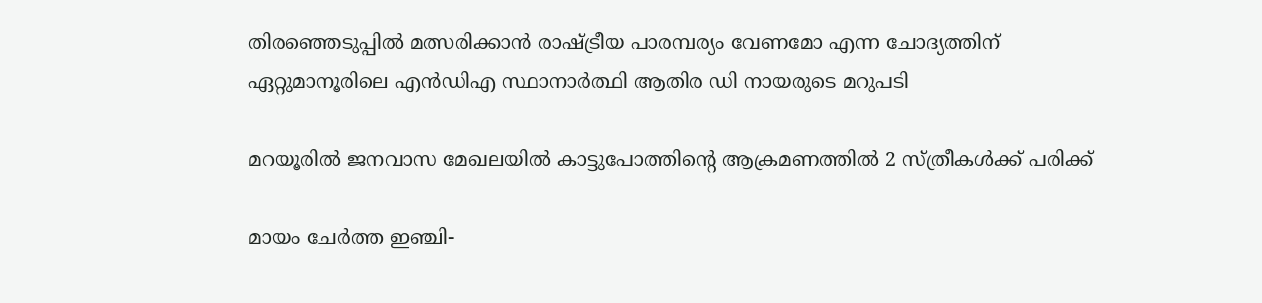തിരഞ്ഞെടുപ്പിൽ മത്സരിക്കാൻ രാഷ്‌ട്രീയ പാരമ്പര്യം വേണമോ എന്ന ചോദ്യത്തിന് ഏറ്റുമാനൂരിലെ എന്‍ഡിഎ സ്ഥാനാര്‍ത്ഥി ആതിര ഡി നായരുടെ മറുപടി

മറയൂരില്‍ ജനവാസ മേഖലയില്‍ കാട്ടുപോത്തിന്റെ ആക്രമണത്തില്‍ 2 സ്ത്രീകള്‍ക്ക് പരിക്ക്

മായം ചേർത്ത ഇഞ്ചി-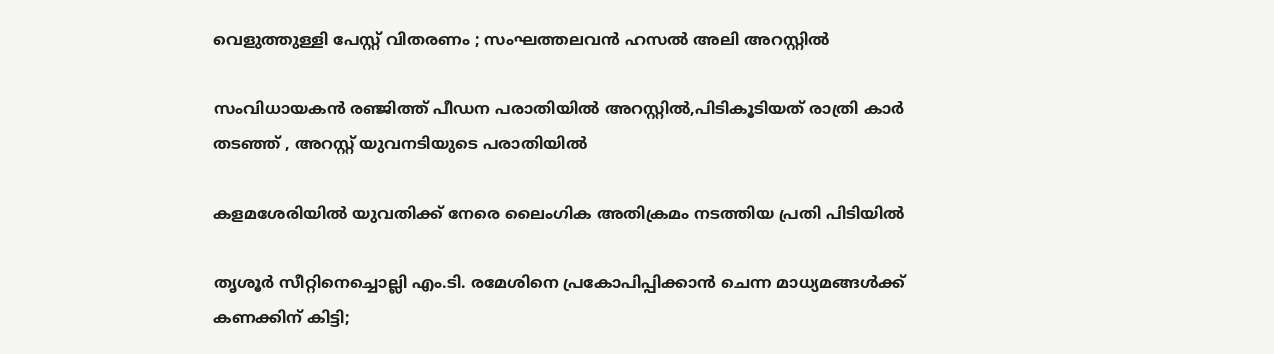വെളുത്തുള്ളി പേസ്റ്റ് വിതരണം ; സംഘത്തലവൻ ഹസൽ അലി അറസ്റ്റിൽ

സംവിധായകന്‍ രഞ്ജിത്ത് പീഡന പരാതിയില്‍ അറസ്റ്റില്‍,പിടികൂടിയത് രാത്രി കാര്‍ തടഞ്ഞ് , അറസ്റ്റ് യുവനടിയുടെ പരാതിയില്‍

കളമശേരിയില്‍ യുവതിക്ക് നേരെ ലൈംഗിക അതിക്രമം നടത്തിയ പ്രതി പിടിയില്‍

തൃശൂര്‍ സീറ്റിനെച്ചൊല്ലി എം.ടി. രമേശിനെ പ്രകോപിപ്പിക്കാന്‍ ചെന്ന മാധ്യമങ്ങള്‍ക്ക് കണക്കിന് കിട്ടി;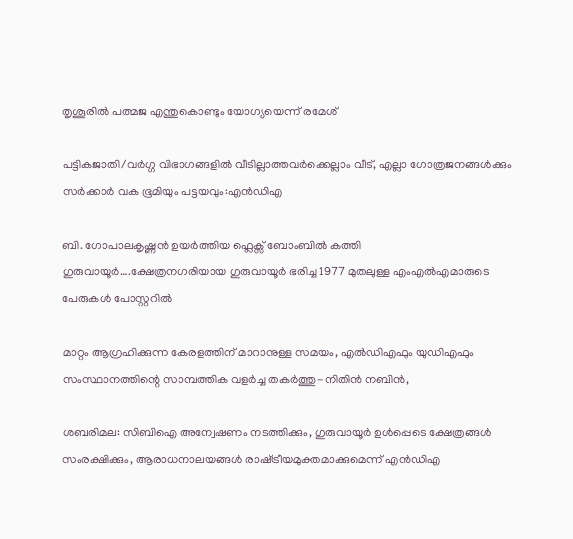തൃശൂരില്‍ പത്മജ എന്തുകൊണ്ടും യോഗ്യയെന്ന് രമേശ്

പട്ടികജാതി/വർഗ്ഗ വിഭാഗങ്ങളിൽ വീടില്ലാത്തവർക്കെല്ലാം വീട്, എല്ലാ ഗോത്രജനങ്ങൾക്കും സർക്കാർ വക ഭൂമിയും പട്ടയവും:എൻഡിഎ

ബി. ഗോപാലകൃഷ്ണന്‍ ഉയര്‍ത്തിയ ഫ്ലെക്സ് ബോംബില്‍ കത്തി ഗുരുവായൂര്‍….ക്ഷേത്രനഗരിയായ ഗുരുവായൂര്‍ ഭരിച്ച 1977 മുതലുള്ള എംഎൽഎമാരുടെ പേരുകള്‍ പോസ്റ്ററില്‍

മാറ്റം ആഗ്രഹിക്കുന്ന കേരളത്തിന് മാറാനുള്ള സമയം, എല്‍ഡിഎഫും യുഡിഎഫും സംസ്ഥാനത്തിന്റെ സാമ്പത്തിക വളര്‍ച്ച തകര്‍ത്തു-നിതിന്‍ നബിന്‍,

ശബരിമല: സിബിഐ അന്വേഷണം നടത്തിക്കും, ഗുരുവായൂർ ഉൾപ്പെടെ ക്ഷേത്രങ്ങൾ സംരക്ഷിക്കും, ആരാധനാലയങ്ങൾ രാഷ്‌ട്രീയമുക്തമാക്കുമെന്ന് എൻഡിഎ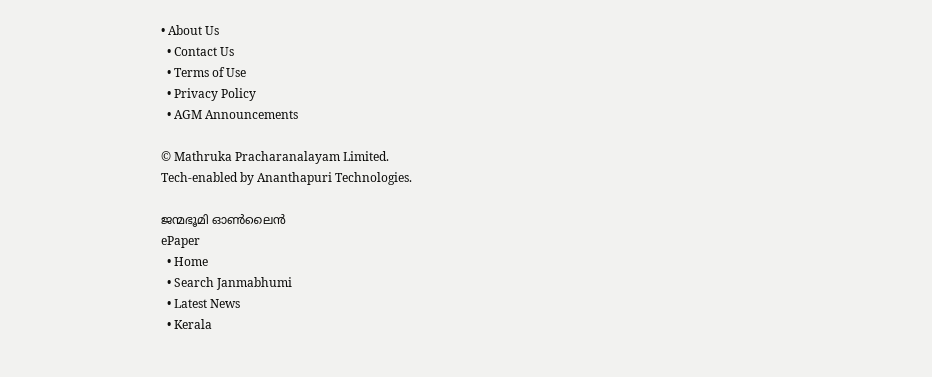• About Us
  • Contact Us
  • Terms of Use
  • Privacy Policy
  • AGM Announcements

© Mathruka Pracharanalayam Limited.
Tech-enabled by Ananthapuri Technologies.

ജന്മഭൂമി ഓണ്‍ലൈന്‍
ePaper
  • Home
  • Search Janmabhumi
  • Latest News
  • Kerala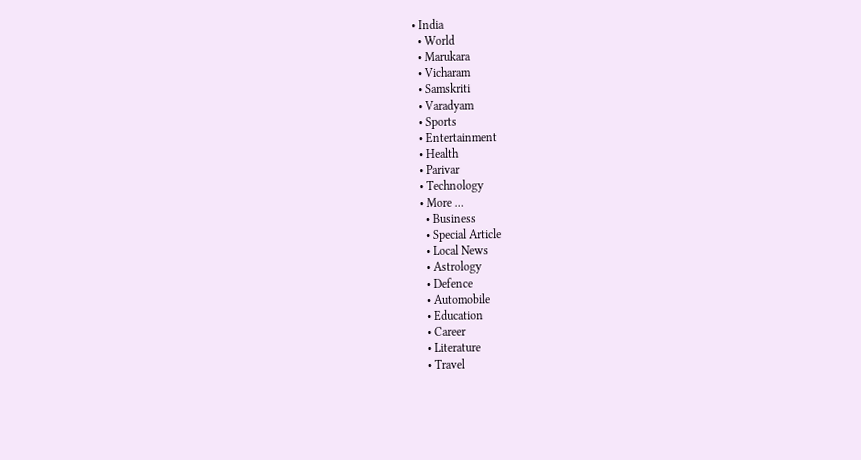• India
  • World
  • Marukara
  • Vicharam
  • Samskriti
  • Varadyam
  • Sports
  • Entertainment
  • Health
  • Parivar
  • Technology
  • More …
    • Business
    • Special Article
    • Local News
    • Astrology
    • Defence
    • Automobile
    • Education
    • Career
    • Literature
    • Travel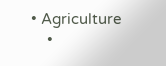• Agriculture
    •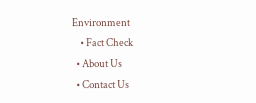Environment
    • Fact Check
  • About Us
  • Contact Us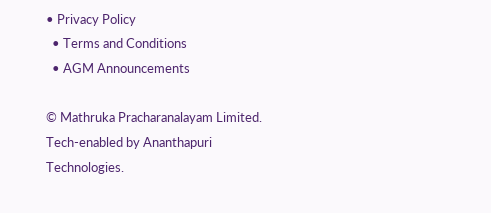• Privacy Policy
  • Terms and Conditions
  • AGM Announcements

© Mathruka Pracharanalayam Limited.
Tech-enabled by Ananthapuri Technologies.